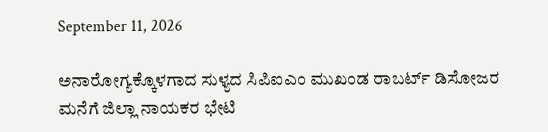September 11, 2026

ಅನಾರೋಗ್ಯಕ್ಕೊಳಗಾದ ಸುಳ್ಯದ ಸಿಪಿಐಎಂ ಮುಖಂಡ ರಾಬರ್ಟ್ ಡಿಸೋಜರ ಮನೆಗೆ ಜಿಲ್ಲಾ ನಾಯಕರ ಭೇಟಿ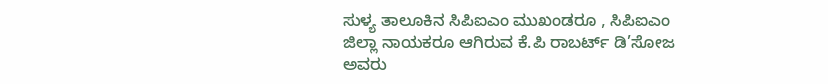ಸುಳ್ಯ ತಾಲೂಕಿನ ಸಿಪಿಐಎಂ ಮುಖಂಡರೂ , ಸಿಪಿಐಎಂ ಜಿಲ್ಲಾ ನಾಯಕರೂ ಆಗಿರುವ ಕೆ.ಪಿ ರಾಬರ್ಟ್ ಡಿ’ಸೋಜ ಅವರು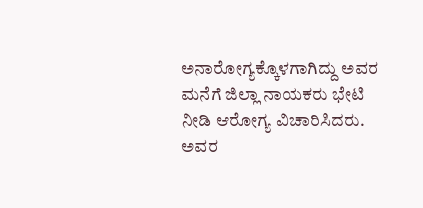ಅನಾರೋಗ್ಯಕ್ಕೊಳಗಾಗಿದ್ದು ಅವರ ಮನೆಗೆ ಜಿಲ್ಲಾ ನಾಯಕರು ಭೇಟಿ ನೀಡಿ ಆರೋಗ್ಯ ವಿಚಾರಿಸಿದರು. ಅವರ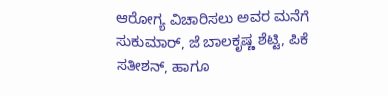ಆರೋಗ್ಯ ವಿಚಾರಿಸಲು ಅವರ ಮನೆಗೆ ಸುಕುಮಾರ್, ಜೆ ಬಾಲಕೃಷ್ಣ ಶೆಟ್ಟಿ, ಪಿಕೆ ಸತೀಶನ್, ಹಾಗೂ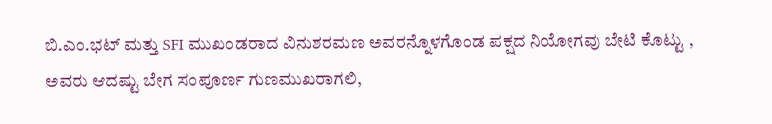ಬಿ.ಎಂ.ಭಟ್ ಮತ್ತು SFI ಮುಖಂಡರಾದ ವಿನುಶರಮಣ ಅವರನ್ನೊಳಗೊಂಡ ಪಕ್ಷದ ನಿಯೋಗವು ಬೇಟಿ ಕೊಟ್ಟು , ಅವರು ಆದಷ್ಟು ಬೇಗ ಸಂಪೂರ್ಣ ಗುಣಮುಖರಾಗಲಿ,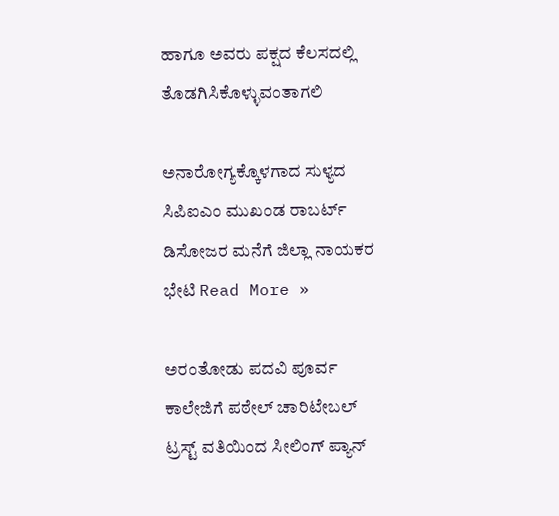ಹಾಗೂ ಅವರು ಪಕ್ಷದ ಕೆಲಸದಲ್ಲಿ‌ ತೊಡಗಿಸಿಕೊಳ್ಳುವಂತಾಗಲಿ

ಅನಾರೋಗ್ಯಕ್ಕೊಳಗಾದ ಸುಳ್ಯದ ಸಿಪಿಐಎಂ ಮುಖಂಡ ರಾಬರ್ಟ್ ಡಿಸೋಜರ ಮನೆಗೆ ಜಿಲ್ಲಾ ನಾಯಕರ ಭೇಟಿ Read More »

ಅರಂತೋಡು ಪದವಿ ಪೂರ್ವ ಕಾಲೇಜಿಗೆ ಪಠೇಲ್ ಚಾರಿಟೇಬಲ್ ಟ್ರಸ್ಟ್ ವತಿಯಿಂದ ಸೀಲಿಂಗ್ ಪ್ಯಾನ್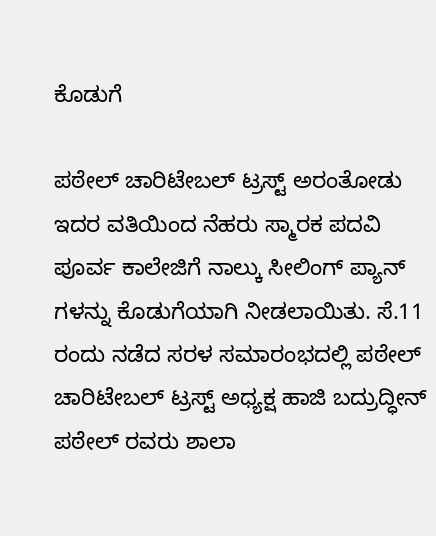ಕೊಡುಗೆ

ಪಠೇಲ್ ಚಾರಿಟೇಬಲ್ ಟ್ರಸ್ಟ್ ಅರಂತೋಡು ಇದರ ವತಿಯಿಂದ ನೆಹರು ಸ್ಮಾರಕ ಪದವಿ ಪೂರ್ವ ಕಾಲೇಜಿಗೆ ನಾಲ್ಕು ಸೀಲಿಂಗ್ ಪ್ಯಾನ್ ಗಳನ್ನು ಕೊಡುಗೆಯಾಗಿ ನೀಡಲಾಯಿತು. ಸೆ.11 ರಂದು ನಡೆದ ಸರಳ ಸಮಾರಂಭದಲ್ಲಿ ಪಠೇಲ್ ಚಾರಿಟೇಬಲ್ ಟ್ರಸ್ಟ್ ಅಧ್ಯಕ್ಷ ಹಾಜಿ ಬದ್ರುದ್ಧೀನ್ ಪಠೇಲ್ ರವರು ಶಾಲಾ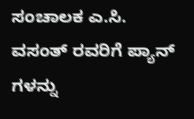ಸಂಚಾಲಕ ಎ.ಸಿ. ವಸಂತ್ ರವರಿಗೆ ಪ್ಯಾನ್ ಗಳನ್ನು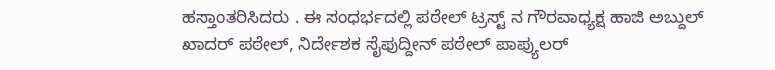ಹಸ್ತಾಂತರಿಸಿದರು . ಈ ಸಂಧರ್ಭದಲ್ಲಿ ಪಠೇಲ್ ಟ್ರಸ್ಟ್ ನ ಗೌರವಾಧ್ಯಕ್ಷ ಹಾಜಿ ಅಬ್ದುಲ್ ಖಾದರ್ ಪಠೇಲ್, ನಿರ್ದೇಶಕ ಸೈಫುದ್ದೀನ್ ಪಠೇಲ್ ಪಾಪ್ಯುಲರ್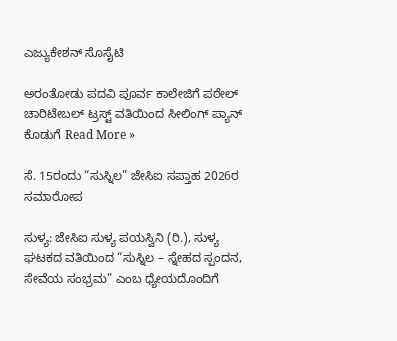ಎಜ್ಯುಕೇಶನ್ ಸೊಸೈಟಿ

ಅರಂತೋಡು ಪದವಿ ಪೂರ್ವ ಕಾಲೇಜಿಗೆ ಪಠೇಲ್ ಚಾರಿಟೇಬಲ್ ಟ್ರಸ್ಟ್ ವತಿಯಿಂದ ಸೀಲಿಂಗ್ ಪ್ಯಾನ್ ಕೊಡುಗೆ Read More »

ಸೆ. 15ರಂದು “ಸುಸ್ನಿಲ” ಜೇಸಿಐ ಸಪ್ತಾಹ 2026ರ ಸಮಾರೋಪ

ಸುಳ್ಯ: ಜೇಸಿಐ ಸುಳ್ಯ ಪಯಸ್ವಿನಿ (ರಿ.), ಸುಳ್ಯ ಘಟಕದ ವತಿಯಿಂದ “ಸುಸ್ನಿಲ – ಸ್ನೇಹದ ಸ್ಪಂದನ, ಸೇವೆಯ ಸಂಭ್ರಮ” ಎಂಬ ಧ್ಯೇಯದೊಂದಿಗೆ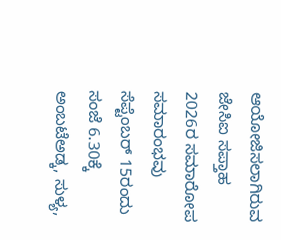ಆಯೋಜಿಸಲಾಗಿರುವ ಜೇಸಿಐ ಸಪ್ತಾಹ 2026ರ ಸಮಾರೋಪ ಸಮಾರಂಭವು ಸೆಪ್ಟೆಂಬರ್ 15ರಂದು ಸಂಜೆ 6.30ಕ್ಕೆ ಅಂಬಟೆಅಡ್ಕ, ಸುಳ್ಯ,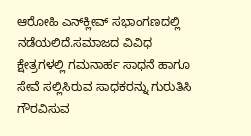ಆರೋಹಿ ಎನ್‌ಕ್ಲೀವ್ ಸಭಾಂಗಣದಲ್ಲಿ ನಡೆಯಲಿದೆ.ಸಮಾಜದ ವಿವಿಧ ಕ್ಷೇತ್ರಗಳಲ್ಲಿ ಗಮನಾರ್ಹ ಸಾಧನೆ ಹಾಗೂ ಸೇವೆ ಸಲ್ಲಿಸಿರುವ ಸಾಧಕರನ್ನು ಗುರುತಿಸಿ ಗೌರವಿಸುವ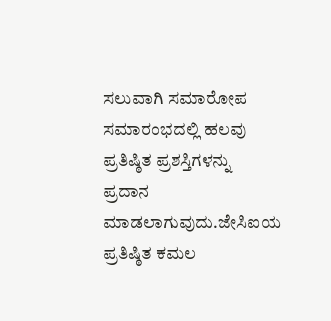ಸಲುವಾಗಿ ಸಮಾರೋಪ ಸಮಾರಂಭದಲ್ಲಿ ಹಲವು ಪ್ರತಿಷ್ಠಿತ ಪ್ರಶಸ್ತಿಗಳನ್ನು ಪ್ರದಾನ ಮಾಡಲಾಗುವುದು.ಜೇಸಿಐಯ ಪ್ರತಿಷ್ಠಿತ ಕಮಲ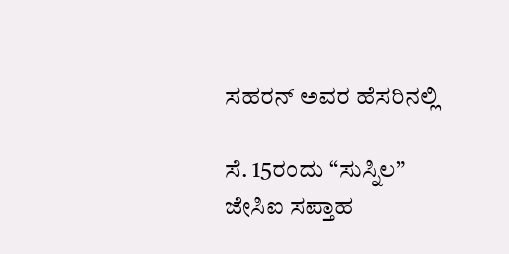ಸಹರನ್ ಅವರ ಹೆಸರಿನಲ್ಲಿ

ಸೆ. 15ರಂದು “ಸುಸ್ನಿಲ” ಜೇಸಿಐ ಸಪ್ತಾಹ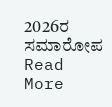2026ರ ಸಮಾರೋಪ Read More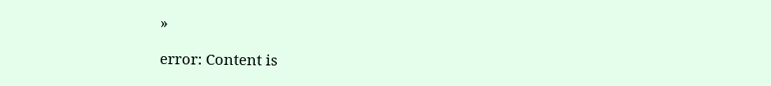»

error: Content is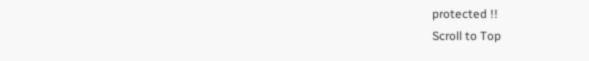protected !!
Scroll to Top